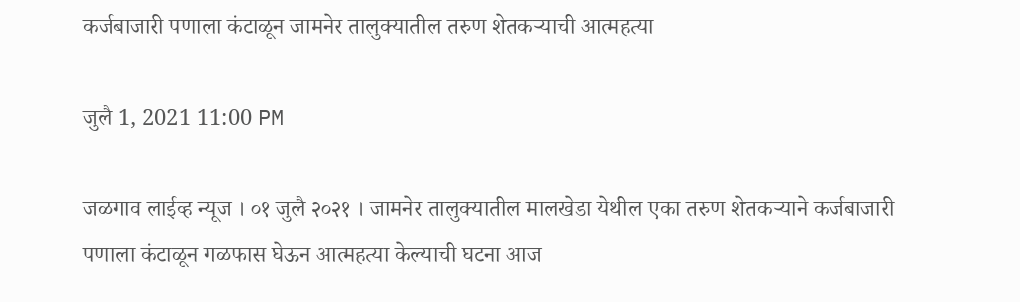कर्जबाजारी पणाला कंटाळून जामनेर तालुक्यातील तरुण शेतकऱ्याची आत्महत्या

जुलै 1, 2021 11:00 PM

जळगाव लाईव्ह न्यूज । ०१ जुलै २०२१ । जामनेर तालुक्यातील मालखेडा येथील एका तरुण शेतकऱ्याने कर्जबाजारी पणाला कंटाळून गळफास घेऊन आत्महत्या केल्याची घटना आज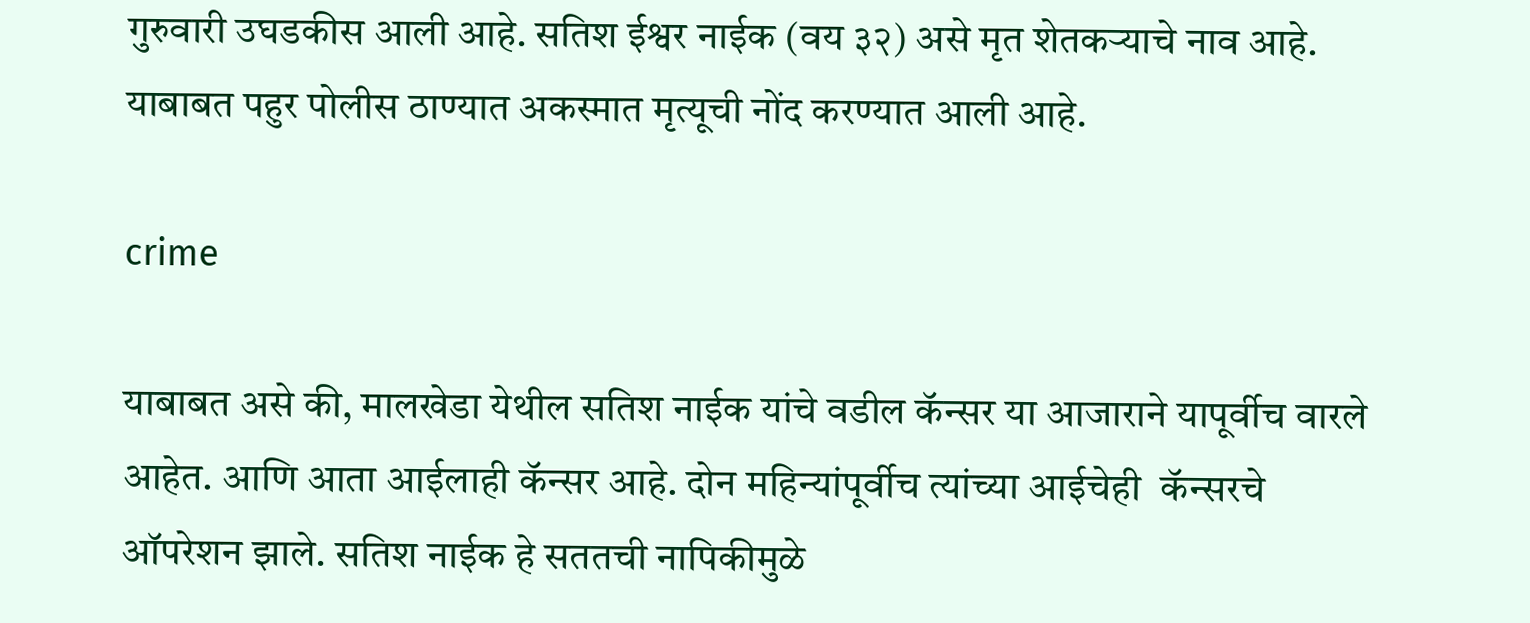गुरुवारी उघडकीस आली आहे. सतिश ईश्वर नाईक (वय ३२) असे मृत शेतकऱ्याचे नाव आहे. याबाबत पहुर पोलीस ठाण्यात अकस्मात मृत्यूची नोंद करण्यात आली आहे.

crime

याबाबत असे की, मालखेडा येथील सतिश नाईक यांचे वडील कॅन्सर या आजाराने यापूर्वीच वारले आहेत. आणि आता आईलाही कॅन्सर आहे. दोन महिन्यांपूर्वीच त्यांच्या आईचेही  कॅन्सरचे ऑपरेशन झाले. सतिश नाईक हे सततची नापिकीमुळे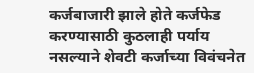कर्जबाजारी झाले होते कर्जफेड करण्यासाठी कुठलाही पर्याय नसल्याने शेवटी कर्जाच्या विवंचनेत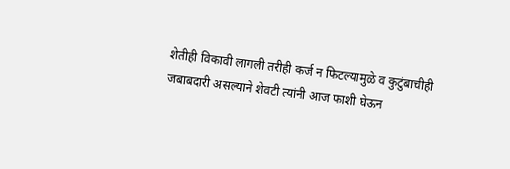शेतीही विकावी लागली तरीही कर्ज न फिटल्यामुळे व कुटुंबाचीही जबाबदारी असल्याने शेवटी त्यांनी आज फाशी घेऊन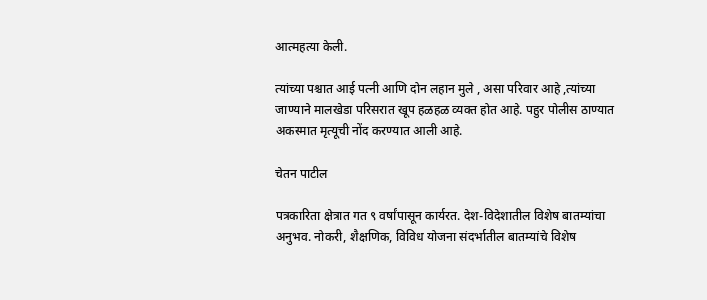आत्महत्या केली.

त्यांच्या पश्चात आई पत्नी आणि दोन लहान मुले , असा परिवार आहे ,त्यांच्या जाण्याने मालखेडा परिसरात खूप हळहळ व्यक्त होत आहे. पहुर पोलीस ठाण्यात अकस्मात मृत्यूची नोंद करण्यात आली आहे.

चेतन पाटील

पत्रकारिता क्षेत्रात गत ९ वर्षांपासून कार्यरत. देश-विदेशातील विशेष बातम्यांचा अनुभव. नोकरी, शैक्षणिक, विविध योजना संदर्भातील बातम्यांचे विशेष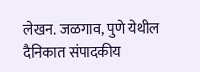लेखन. जळगाव, पुणे येथील दैनिकात संपादकीय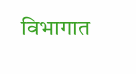विभागात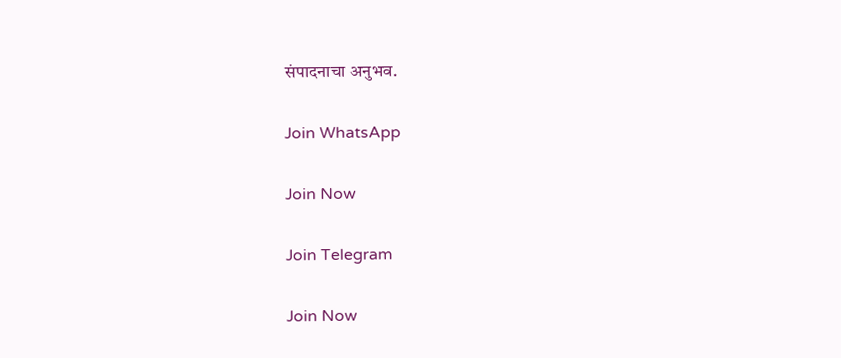संपादनाचा अनुभव.

Join WhatsApp

Join Now

Join Telegram

Join Now